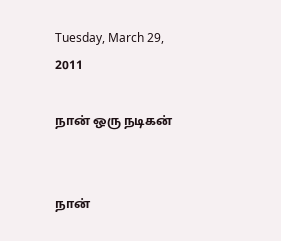Tuesday, March 29, 2011

நான் ஒரு நடிகன்


நான்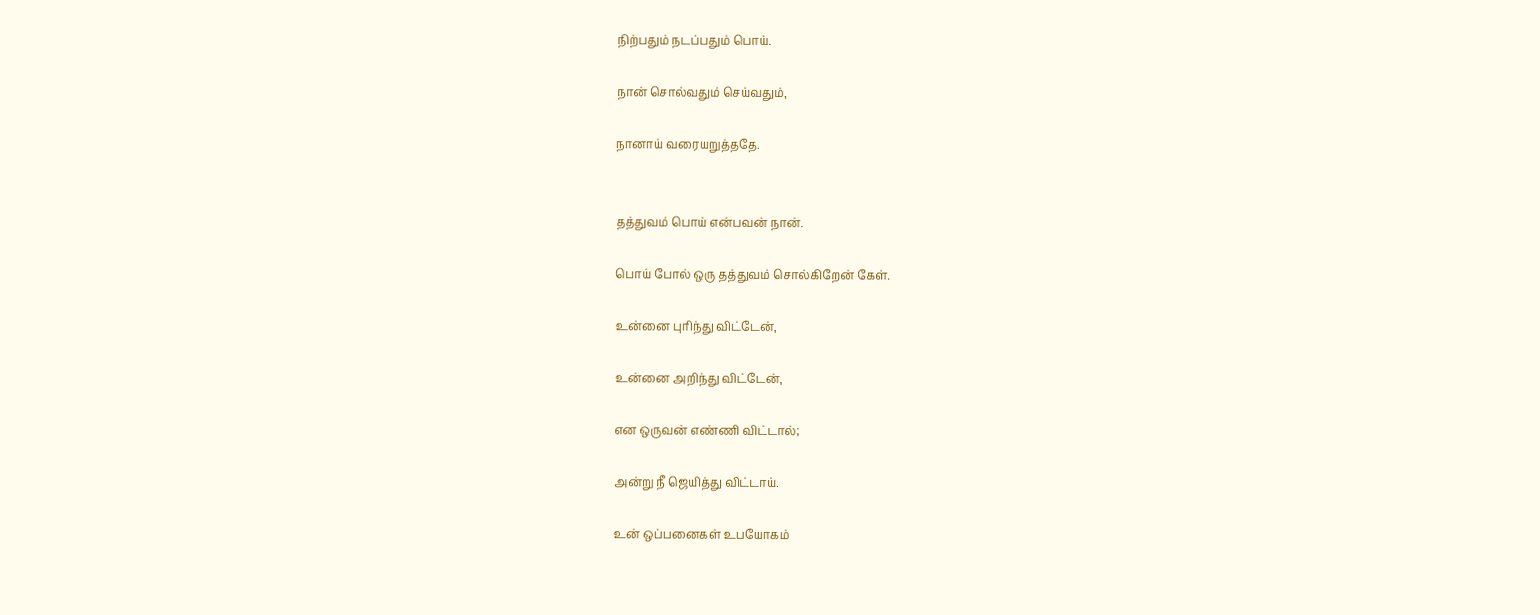நிற்பதும் நடப்பதும் பொய்.

நான் சொல்வதும் செய்வதும்,

நானாய் வரையறுத்ததே.


தத்துவம் பொய் என்பவன் நான்.

பொய் போல் ஒரு தத்துவம் சொல்கிறேன் கேள்.

உன்னை புரிந்து விட்டேன்,

உன்னை அறிந்து விட்டேன்,

என ஒருவன் எண்ணி விட்டால்;

அன்று நீ ஜெயித்து விட்டாய்.

உன் ஒப்பனைகள் உபயோகம்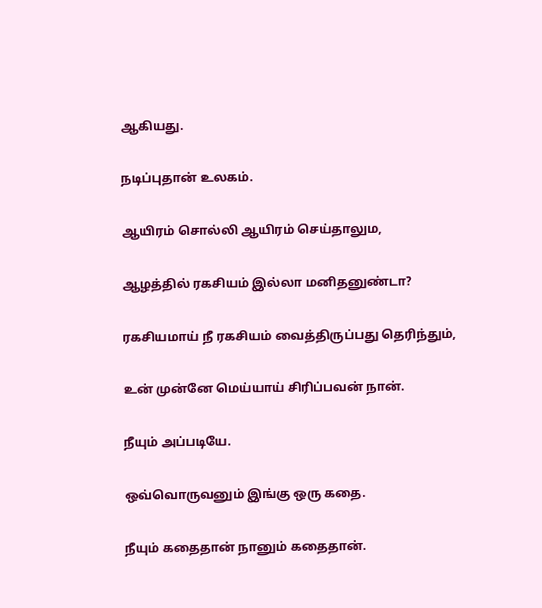ஆகியது.

நடிப்புதான் உலகம்.

ஆயிரம் சொல்லி ஆயிரம் செய்தாலும,

ஆழத்தில் ரகசியம் இல்லா மனிதனுண்டா?

ரகசியமாய் நீ ரகசியம் வைத்திருப்பது தெரிந்தும்,

உன் முன்னே மெய்யாய் சிரிப்பவன் நான்.

நீயும் அப்படியே.

ஒவ்வொருவனும் இங்கு ஒரு கதை.

நீயும் கதைதான் நானும் கதைதான்.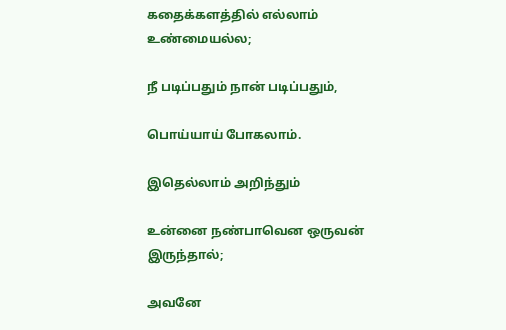கதைக்களத்தில் எல்லாம் உண்மையல்ல;

நீ படிப்பதும் நான் படிப்பதும்,

பொய்யாய் போகலாம்.

இதெல்லாம் அறிந்தும்

உன்னை நண்பாவென ஒருவன் இருந்தால்;

அவனே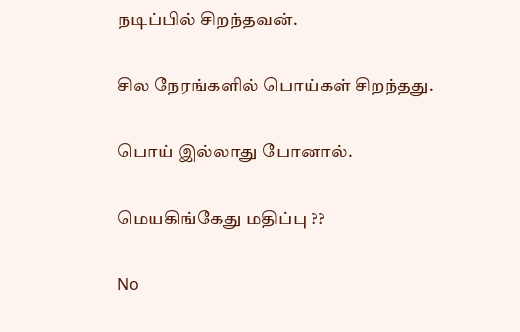நடிப்பில் சிறந்தவன்.

சில நேரங்களில் பொய்கள் சிறந்தது.

பொய் இல்லாது போனால்.

மெயகிங்கேது மதிப்பு ??

No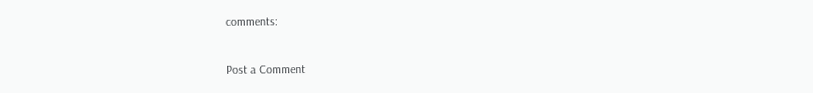comments:

Post a Comment